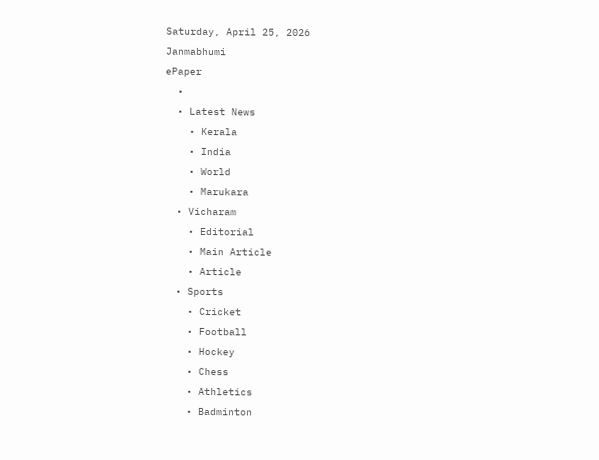Saturday, April 25, 2026
Janmabhumi
ePaper
  •
  • Latest News
    • Kerala
    • India
    • World
    • Marukara
  • Vicharam
    • Editorial
    • Main Article
    • Article
  • Sports
    • Cricket
    • Football
    • Hockey
    • Chess
    • Athletics
    • Badminton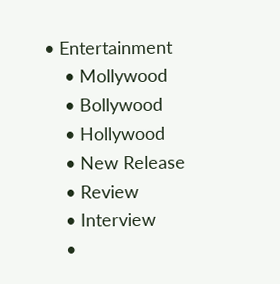• Entertainment
    • Mollywood
    • Bollywood
    • Hollywood
    • New Release
    • Review
    • Interview
    •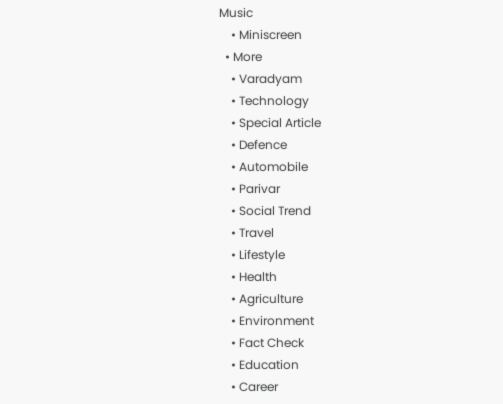Music
    • Miniscreen
  • More
    • Varadyam
    • Technology
    • Special Article
    • Defence
    • Automobile
    • Parivar
    • Social Trend
    • Travel
    • Lifestyle
    • Health
    • Agriculture
    • Environment
    • Fact Check
    • Education
    • Career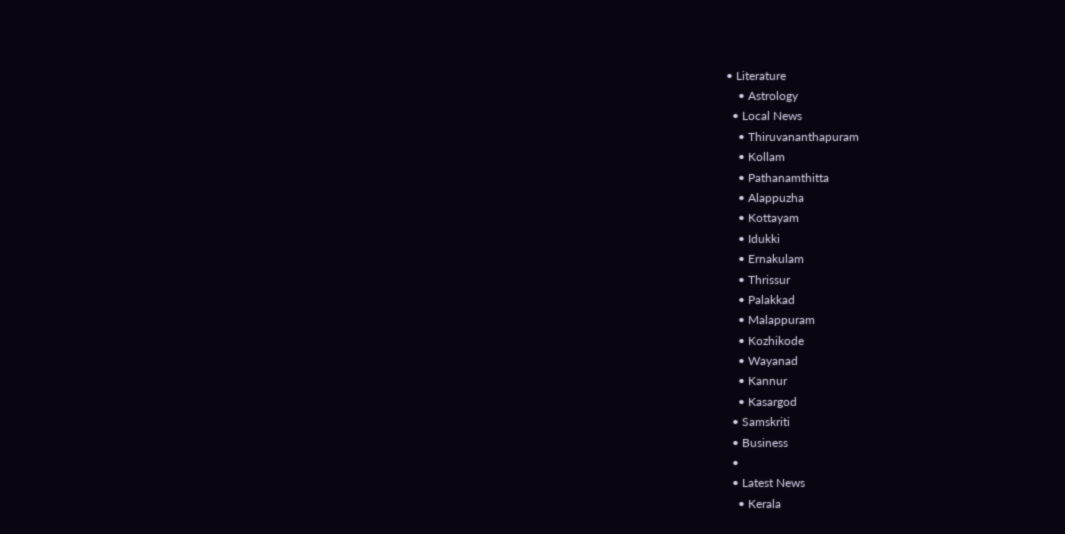• Literature
    • Astrology
  • Local News
    • Thiruvananthapuram
    • Kollam
    • Pathanamthitta
    • Alappuzha
    • Kottayam
    • Idukki
    • Ernakulam
    • Thrissur
    • Palakkad
    • Malappuram
    • Kozhikode
    • Wayanad
    • Kannur
    • Kasargod
  • Samskriti
  • Business
  •
  • Latest News
    • Kerala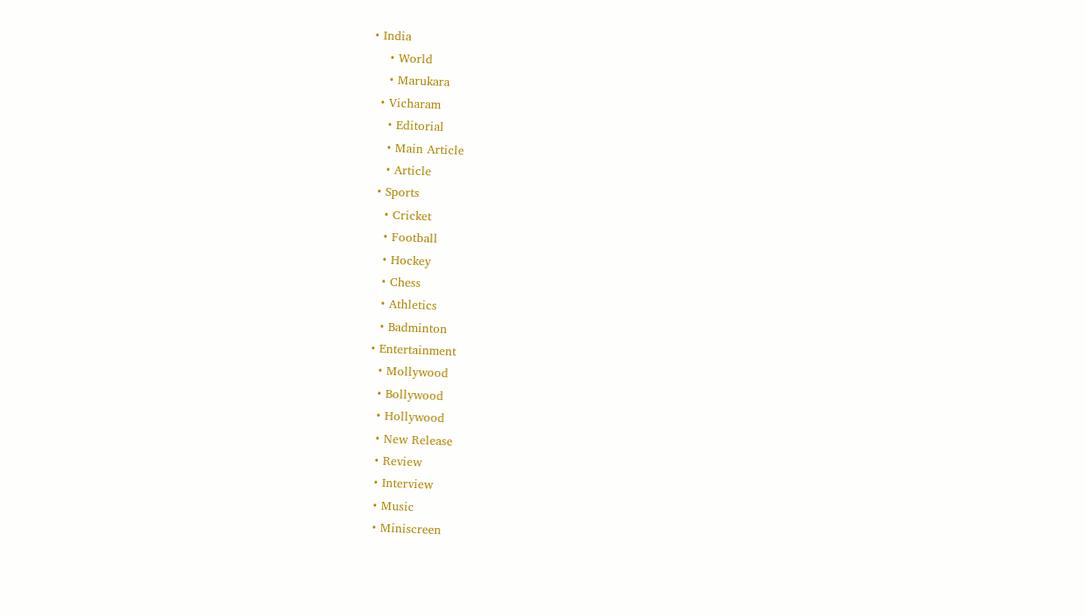• India
    • World
    • Marukara
  • Vicharam
    • Editorial
    • Main Article
    • Article
  • Sports
    • Cricket
    • Football
    • Hockey
    • Chess
    • Athletics
    • Badminton
  • Entertainment
    • Mollywood
    • Bollywood
    • Hollywood
    • New Release
    • Review
    • Interview
    • Music
    • Miniscreen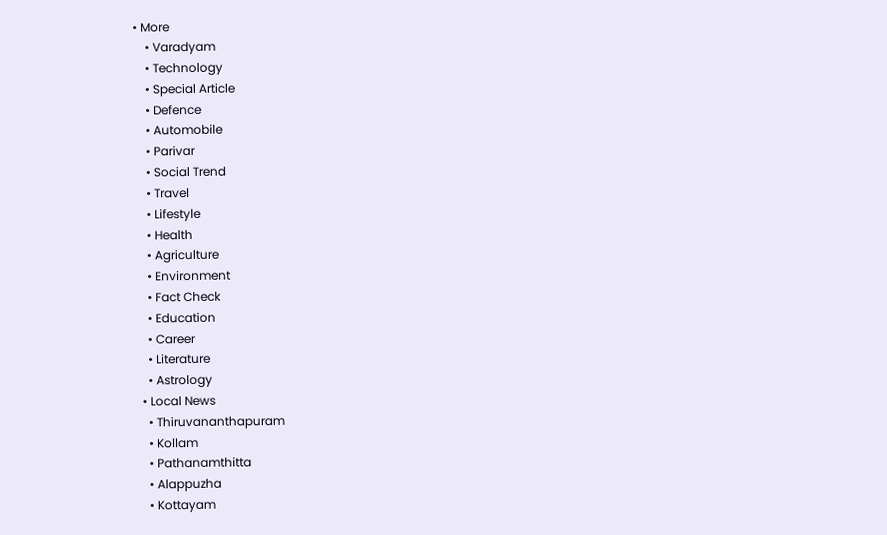• More
    • Varadyam
    • Technology
    • Special Article
    • Defence
    • Automobile
    • Parivar
    • Social Trend
    • Travel
    • Lifestyle
    • Health
    • Agriculture
    • Environment
    • Fact Check
    • Education
    • Career
    • Literature
    • Astrology
  • Local News
    • Thiruvananthapuram
    • Kollam
    • Pathanamthitta
    • Alappuzha
    • Kottayam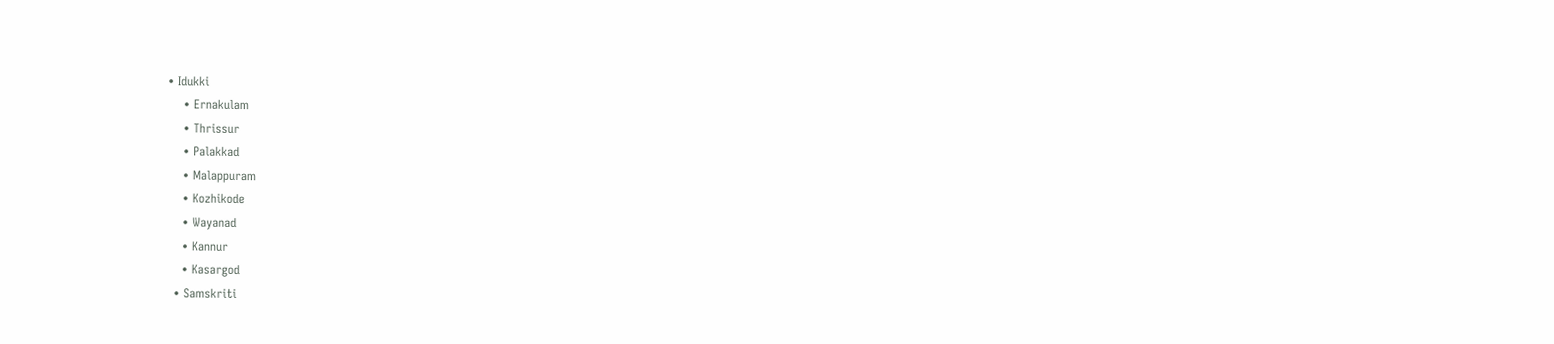• Idukki
    • Ernakulam
    • Thrissur
    • Palakkad
    • Malappuram
    • Kozhikode
    • Wayanad
    • Kannur
    • Kasargod
  • Samskriti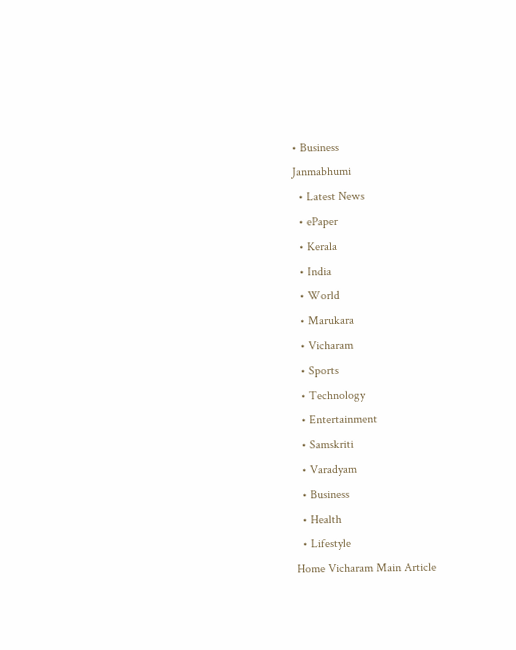• Business
Janmabhumi
  • Latest News
  • ePaper
  • Kerala
  • India
  • World
  • Marukara
  • Vicharam
  • Sports
  • Technology
  • Entertainment
  • Samskriti
  • Varadyam
  • Business
  • Health
  • Lifestyle
Home Vicharam Main Article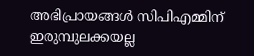അഭിപ്രായങ്ങള്‍ സിപിഎമ്മിന് ഇരുമ്പുലക്കയല്ല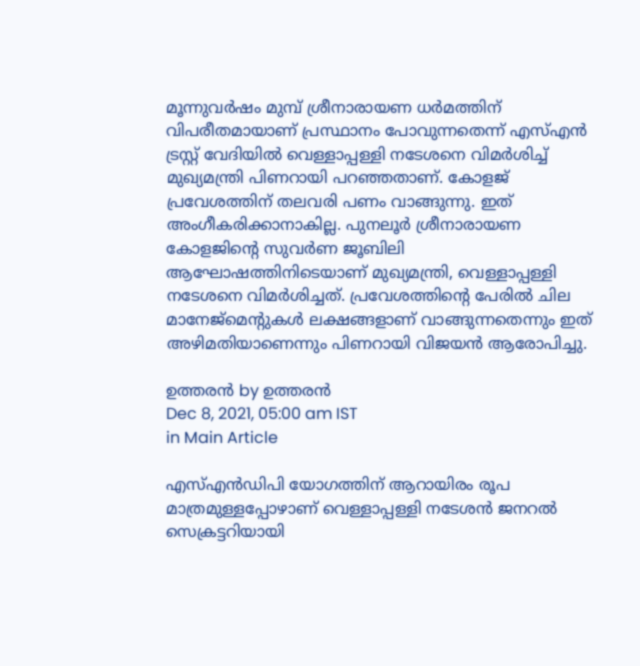മൂന്നുവര്‍ഷം മുമ്പ് ശ്രീനാരായണ ധര്‍മത്തിന് വിപരീതമായാണ് പ്രസ്ഥാനം പോവുന്നതെന്ന് എസ്എന്‍ ട്രസ്റ്റ് വേദിയില്‍ വെള്ളാപ്പള്ളി നടേശനെ വിമര്‍ശിച്ച് മുഖ്യമന്ത്രി പിണറായി പറഞ്ഞതാണ്. കോളജ് പ്രവേശത്തിന് തലവരി പണം വാങ്ങുന്നു. ഇത് അംഗീകരിക്കാനാകില്ല. പുനലൂര്‍ ശ്രീനാരായണ കോളജിന്റെ സുവര്‍ണ ജൂബിലി ആഘോഷത്തിനിടെയാണ് മുഖ്യമന്ത്രി, വെള്ളാപ്പള്ളി നടേശനെ വിമര്‍ശിച്ചത്. പ്രവേശത്തിന്റെ പേരില്‍ ചില മാനേജ്‌മെന്റുകള്‍ ലക്ഷങ്ങളാണ് വാങ്ങുന്നതെന്നും ഇത് അഴിമതിയാണെന്നും പിണറായി വിജയന്‍ ആരോപിച്ചു.

ഉത്തരന്‍ by ഉത്തരന്‍
Dec 8, 2021, 05:00 am IST
in Main Article

എസ്എന്‍ഡിപി യോഗത്തിന് ആറായിരം രൂപ മാത്രമുള്ളപ്പോഴാണ് വെള്ളാപ്പള്ളി നടേശന്‍ ജനറല്‍ സെക്രട്ടറിയായി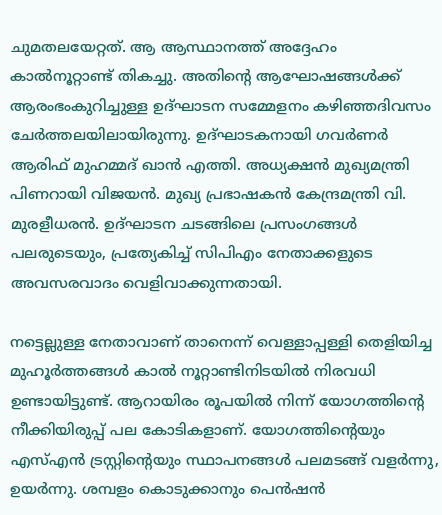ചുമതലയേറ്റത്. ആ ആസ്ഥാനത്ത് അദ്ദേഹം കാല്‍നൂറ്റാണ്ട് തികച്ചു. അതിന്റെ ആഘോഷങ്ങള്‍ക്ക് ആരംഭംകുറിച്ചുള്ള ഉദ്ഘാടന സമ്മേളനം കഴിഞ്ഞദിവസം ചേര്‍ത്തലയിലായിരുന്നു. ഉദ്ഘാടകനായി ഗവര്‍ണര്‍ ആരിഫ് മുഹമ്മദ് ഖാന്‍ എത്തി. അധ്യക്ഷന്‍ മുഖ്യമന്ത്രി പിണറായി വിജയന്‍. മുഖ്യ പ്രഭാഷകന്‍ കേന്ദ്രമന്ത്രി വി. മുരളീധരന്‍. ഉദ്ഘാടന ചടങ്ങിലെ പ്രസംഗങ്ങള്‍ പലരുടെയും, പ്രത്യേകിച്ച് സിപിഎം നേതാക്കളുടെ അവസരവാദം വെളിവാക്കുന്നതായി.

നട്ടെല്ലുള്ള നേതാവാണ് താനെന്ന് വെള്ളാപ്പള്ളി തെളിയിച്ച മുഹൂര്‍ത്തങ്ങള്‍ കാല്‍ നൂറ്റാണ്ടിനിടയില്‍ നിരവധി ഉണ്ടായിട്ടുണ്ട്. ആറായിരം രൂപയില്‍ നിന്ന് യോഗത്തിന്റെ നീക്കിയിരുപ്പ് പല കോടികളാണ്. യോഗത്തിന്റെയും എസ്എന്‍ ട്രസ്റ്റിന്റെയും സ്ഥാപനങ്ങള്‍ പലമടങ്ങ് വളര്‍ന്നു, ഉയര്‍ന്നു. ശമ്പളം കൊടുക്കാനും പെന്‍ഷന്‍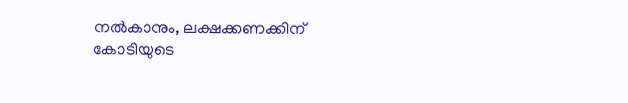നല്‍കാനും, ലക്ഷക്കണക്കിന് കോടിയുടെ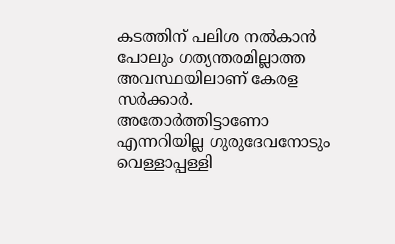കടത്തിന് പലിശ നല്‍കാന്‍ പോലും ഗത്യന്തരമില്ലാത്ത അവസ്ഥയിലാണ് കേരള സര്‍ക്കാര്‍. അതോര്‍ത്തിട്ടാണോ എന്നറിയില്ല ഗുരുദേവനോടും വെള്ളാപ്പള്ളി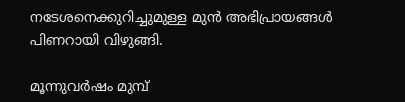നടേശനെക്കുറിച്ചുമുള്ള മുന്‍ അഭിപ്രായങ്ങള്‍ പിണറായി വിഴുങ്ങി.

മൂന്നുവര്‍ഷം മുമ്പ്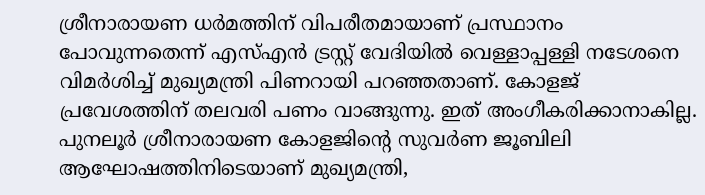ശ്രീനാരായണ ധര്‍മത്തിന് വിപരീതമായാണ് പ്രസ്ഥാനം പോവുന്നതെന്ന് എസ്എന്‍ ട്രസ്റ്റ് വേദിയില്‍ വെള്ളാപ്പള്ളി നടേശനെ വിമര്‍ശിച്ച് മുഖ്യമന്ത്രി പിണറായി പറഞ്ഞതാണ്. കോളജ് പ്രവേശത്തിന് തലവരി പണം വാങ്ങുന്നു. ഇത് അംഗീകരിക്കാനാകില്ല. പുനലൂര്‍ ശ്രീനാരായണ കോളജിന്റെ സുവര്‍ണ ജൂബിലി ആഘോഷത്തിനിടെയാണ് മുഖ്യമന്ത്രി,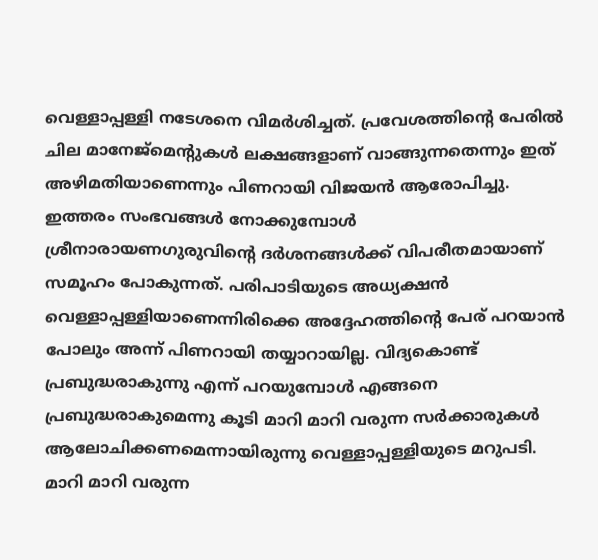വെള്ളാപ്പള്ളി നടേശനെ വിമര്‍ശിച്ചത്. പ്രവേശത്തിന്റെ പേരില്‍ ചില മാനേജ്‌മെന്റുകള്‍ ലക്ഷങ്ങളാണ് വാങ്ങുന്നതെന്നും ഇത് അഴിമതിയാണെന്നും പിണറായി വിജയന്‍ ആരോപിച്ചു. ഇത്തരം സംഭവങ്ങള്‍ നോക്കുമ്പോള്‍ ശ്രീനാരായണഗുരുവിന്റെ ദര്‍ശനങ്ങള്‍ക്ക് വിപരീതമായാണ് സമൂഹം പോകുന്നത്. പരിപാടിയുടെ അധ്യക്ഷന്‍ വെള്ളാപ്പള്ളിയാണെന്നിരിക്കെ അദ്ദേഹത്തിന്റെ പേര് പറയാന്‍ പോലും അന്ന് പിണറായി തയ്യാറായില്ല. വിദ്യകൊണ്ട് പ്രബുദ്ധരാകുന്നു എന്ന് പറയുമ്പോള്‍ എങ്ങനെ പ്രബുദ്ധരാകുമെന്നു കൂടി മാറി മാറി വരുന്ന സര്‍ക്കാരുകള്‍ ആലോചിക്കണമെന്നായിരുന്നു വെള്ളാപ്പള്ളിയുടെ മറുപടി. മാറി മാറി വരുന്ന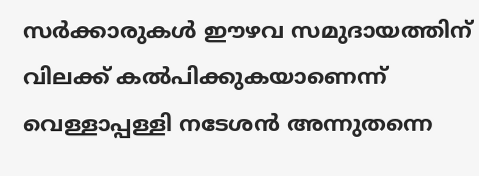സര്‍ക്കാരുകള്‍ ഈഴവ സമുദായത്തിന് വിലക്ക് കല്‍പിക്കുകയാണെന്ന് വെള്ളാപ്പള്ളി നടേശന്‍ അന്നുതന്നെ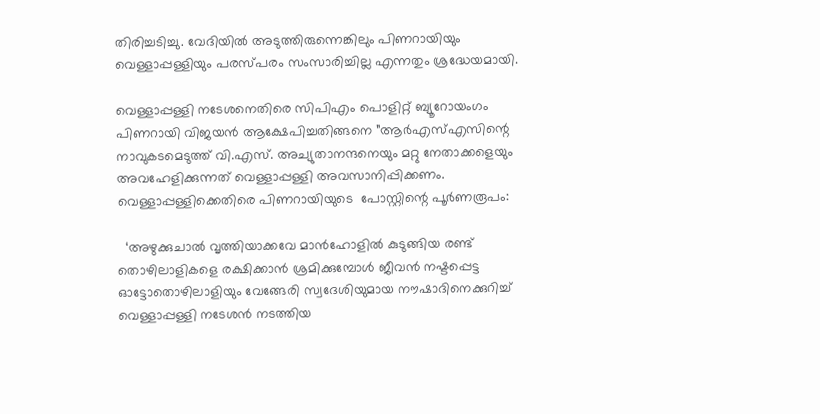തിരിച്ചടിച്ചു. വേദിയില്‍ അടുത്തിരുന്നെങ്കിലും പിണറായിയും വെള്ളാപ്പള്ളിയും പരസ്പരം സംസാരിച്ചില്ല എന്നതും ശ്രദ്ധേയമായി.

വെള്ളാപ്പള്ളി നടേശനെതിരെ സിപിഎം പൊളിറ്റ് ബ്യൂറോയംഗം പിണറായി വിജയന്‍ ആക്ഷേപിച്ചതിങ്ങനെ ”ആര്‍എസ്എസിന്റെ നാവുകടമെടുത്ത് വി.എസ്. അച്യുതാനന്ദനെയും മറ്റു നേതാക്കളെയും അവഹേളിക്കുന്നത് വെള്ളാപ്പള്ളി അവസാനിപ്പിക്കണം. വെള്ളാപ്പള്ളിക്കെതിരെ പിണറായിയുടെ  പോസ്റ്റിന്റെ പൂര്‍ണരൂപം:

  ‘അഴുക്കുചാല്‍ വൃത്തിയാക്കവേ മാന്‍ഹോളില്‍ കുടുങ്ങിയ രണ്ട് തൊഴിലാളികളെ രക്ഷിക്കാന്‍ ശ്രമിക്കുമ്പോള്‍ ജീവന്‍ നഷ്ടപ്പെട്ട ഓട്ടോതൊഴിലാളിയും വേങ്ങേരി സ്വദേശിയുമായ നൗഷാദിനെക്കുറിച്ച് വെള്ളാപ്പള്ളി നടേശന്‍ നടത്തിയ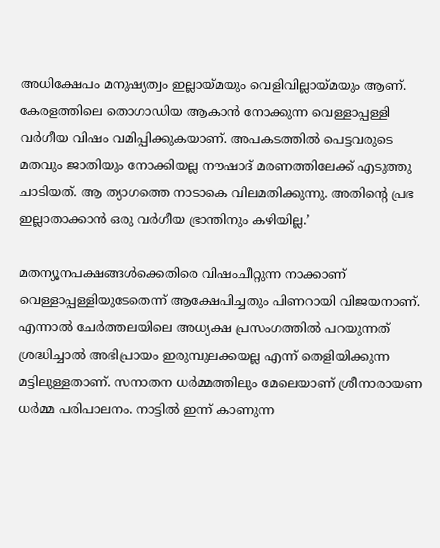അധിക്ഷേപം മനുഷ്യത്വം ഇല്ലായ്‌മയും വെളിവില്ലായ്‌മയും ആണ്. കേരളത്തിലെ തൊഗാഡിയ ആകാന്‍ നോക്കുന്ന വെള്ളാപ്പള്ളി വര്‍ഗീയ വിഷം വമിപ്പിക്കുകയാണ്. അപകടത്തില്‍ പെട്ടവരുടെ മതവും ജാതിയും നോക്കിയല്ല നൗഷാദ് മരണത്തിലേക്ക് എടുത്തു ചാടിയത്. ആ ത്യാഗത്തെ നാടാകെ വിലമതിക്കുന്നു. അതിന്റെ പ്രഭ ഇല്ലാതാക്കാന്‍ ഒരു വര്‍ഗീയ ഭ്രാന്തിനും കഴിയില്ല.’

മതന്യൂനപക്ഷങ്ങള്‍ക്കെതിരെ വിഷംചീറ്റുന്ന നാക്കാണ് വെള്ളാപ്പള്ളിയുടേതെന്ന് ആക്ഷേപിച്ചതും പിണറായി വിജയനാണ്. എന്നാല്‍ ചേര്‍ത്തലയിലെ അധ്യക്ഷ പ്രസംഗത്തില്‍ പറയുന്നത് ശ്രദ്ധിച്ചാല്‍ അഭിപ്രായം ഇരുമ്പുലക്കയല്ല എന്ന് തെളിയിക്കുന്ന മട്ടിലുള്ളതാണ്. സനാതന ധര്‍മ്മത്തിലും മേലെയാണ് ശ്രീനാരായണ ധര്‍മ്മ പരിപാലനം. നാട്ടില്‍ ഇന്ന് കാണുന്ന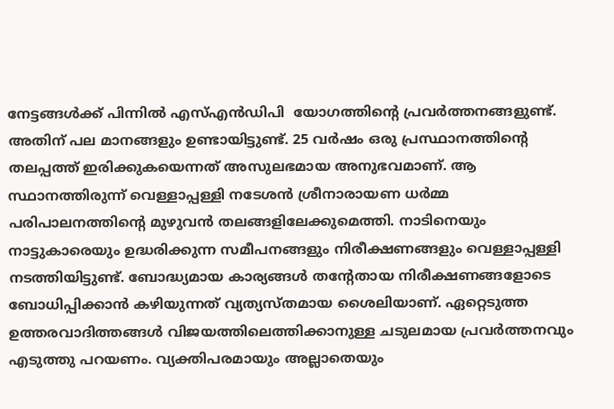നേട്ടങ്ങള്‍ക്ക് പിന്നില്‍ എസ്എന്‍ഡിപി  യോഗത്തിന്റെ പ്രവര്‍ത്തനങ്ങളുണ്ട്. അതിന് പല മാനങ്ങളും ഉണ്ടായിട്ടുണ്ട്. 25 വര്‍ഷം ഒരു പ്രസ്ഥാനത്തിന്റെ തലപ്പത്ത് ഇരിക്കുകയെന്നത് അസുലഭമായ അനുഭവമാണ്. ആ സ്ഥാനത്തിരുന്ന് വെള്ളാപ്പള്ളി നടേശന്‍ ശ്രീനാരായണ ധര്‍മ്മ പരിപാലനത്തിന്റെ മുഴുവന്‍ തലങ്ങളിലേക്കുമെത്തി. നാടിനെയും നാട്ടുകാരെയും ഉദ്ധരിക്കുന്ന സമീപനങ്ങളും നിരീക്ഷണങ്ങളും വെള്ളാപ്പള്ളി നടത്തിയിട്ടുണ്ട്. ബോദ്ധ്യമായ കാര്യങ്ങള്‍ തന്റേതായ നിരീക്ഷണങ്ങളോടെ ബോധിപ്പിക്കാന്‍ കഴിയുന്നത് വ്യത്യസ്തമായ ശൈലിയാണ്. ഏറ്റെടുത്ത ഉത്തരവാദിത്തങ്ങള്‍ വിജയത്തിലെത്തിക്കാനുള്ള ചടുലമായ പ്രവര്‍ത്തനവും എടുത്തു പറയണം. വ്യക്തിപരമായും അല്ലാതെയും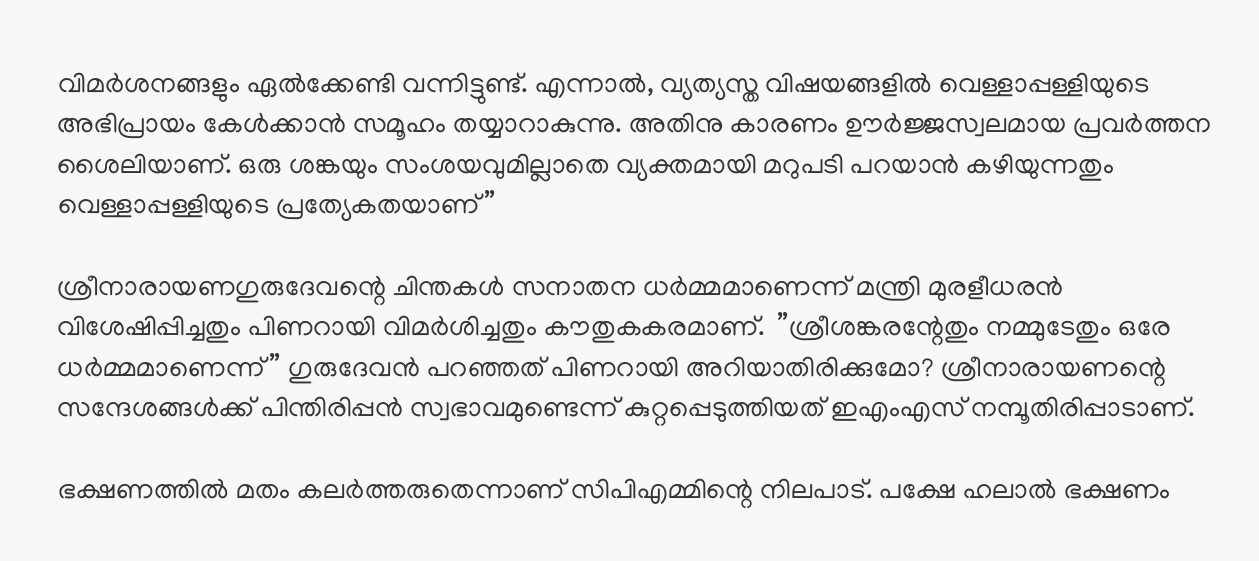വിമര്‍ശനങ്ങളും ഏല്‍ക്കേണ്ടി വന്നിട്ടുണ്ട്. എന്നാല്‍, വ്യത്യസ്ത വിഷയങ്ങളില്‍ വെള്ളാപ്പള്ളിയുടെ അഭിപ്രായം കേള്‍ക്കാന്‍ സമൂഹം തയ്യാറാകുന്നു. അതിനു കാരണം ഊര്‍ജ്ജസ്വലമായ പ്രവര്‍ത്തന ശൈലിയാണ്. ഒരു ശങ്കയും സംശയവുമില്ലാതെ വ്യക്തമായി മറുപടി പറയാന്‍ കഴിയുന്നതും വെള്ളാപ്പള്ളിയുടെ പ്രത്യേകതയാണ്”

ശ്രീനാരായണഗുരുദേവന്റെ ചിന്തകള്‍ സനാതന ധര്‍മ്മമാണെന്ന് മന്ത്രി മുരളീധരന്‍ വിശേഷിപ്പിച്ചതും പിണറായി വിമര്‍ശിച്ചതും കൗതുകകരമാണ്.  ”ശ്രീശങ്കരന്റേതും നമ്മുടേതും ഒരേ ധര്‍മ്മമാണെന്ന്” ഗുരുദേവന്‍ പറഞ്ഞത് പിണറായി അറിയാതിരിക്കുമോ? ശ്രീനാരായണന്റെ സന്ദേശങ്ങള്‍ക്ക് പിന്തിരിപ്പന്‍ സ്വഭാവമുണ്ടെന്ന് കുറ്റപ്പെടുത്തിയത് ഇഎംഎസ് നമ്പൂതിരിപ്പാടാണ്.

ഭക്ഷണത്തില്‍ മതം കലര്‍ത്തരുതെന്നാണ് സിപിഎമ്മിന്റെ നിലപാട്. പക്ഷേ ഹലാല്‍ ഭക്ഷണം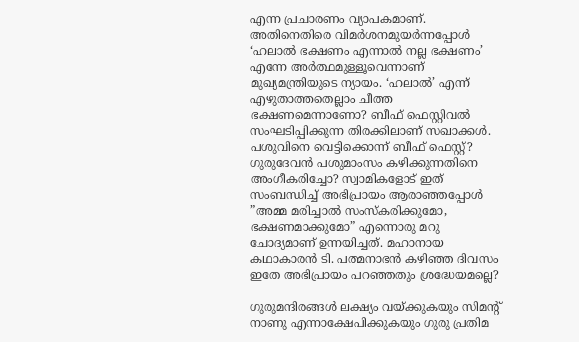എന്ന പ്രചാരണം വ്യാപകമാണ്. അതിനെതിരെ വിമര്‍ശനമുയര്‍ന്നപ്പോള്‍ ‘ഹലാല്‍ ഭക്ഷണം എന്നാല്‍ നല്ല ഭക്ഷണം’ എന്നേ അര്‍ത്ഥമുള്ളൂവെന്നാണ് മുഖ്യമന്ത്രിയുടെ ന്യായം. ‘ഹലാല്‍’ എന്ന് എഴുതാത്തതെല്ലാം ചീത്ത ഭക്ഷണമെന്നാണോ? ബീഫ് ഫെസ്റ്റിവല്‍ സംഘടിപ്പിക്കുന്ന തിരക്കിലാണ് സഖാക്കള്‍. പശുവിനെ വെട്ടിക്കൊന്ന് ബീഫ് ഫെസ്റ്റ്? ഗുരുദേവന്‍ പശുമാംസം കഴിക്കുന്നതിനെ അംഗീകരിച്ചോ? സ്വാമികളോട് ഇത് സംബന്ധിച്ച് അഭിപ്രായം ആരാഞ്ഞപ്പോള്‍ ”അമ്മ മരിച്ചാല്‍ സംസ്‌കരിക്കുമോ, ഭക്ഷണമാക്കുമോ” എന്നൊരു മറു ചോദ്യമാണ് ഉന്നയിച്ചത്. മഹാനായ കഥാകാരന്‍ ടി. പത്മനാഭന്‍ കഴിഞ്ഞ ദിവസം ഇതേ അഭിപ്രായം പറഞ്ഞതും ശ്രദ്ധേയമല്ലെ?

ഗുരുമന്ദിരങ്ങള്‍ ലക്ഷ്യം വയ്‌ക്കുകയും സിമന്റ് നാണു എന്നാക്ഷേപിക്കുകയും ഗുരു പ്രതിമ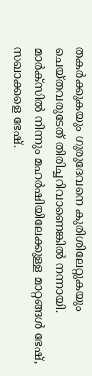തകര്‍ക്കുകയും ഗുരുദേവനെ കുരിശിലേറ്റുകയും  ചെയ്തവരുടേത് തിരിച്ചറിവാണെങ്കില്‍ നന്നായി. മാര്‍ക്‌സില്‍ നിന്നും മഹര്‍ഷിയിലേക്കുള്ള മാറ്റങ്ങള്‍ ഭേഷ്, സഖാക്കളെ ഭേഷ്.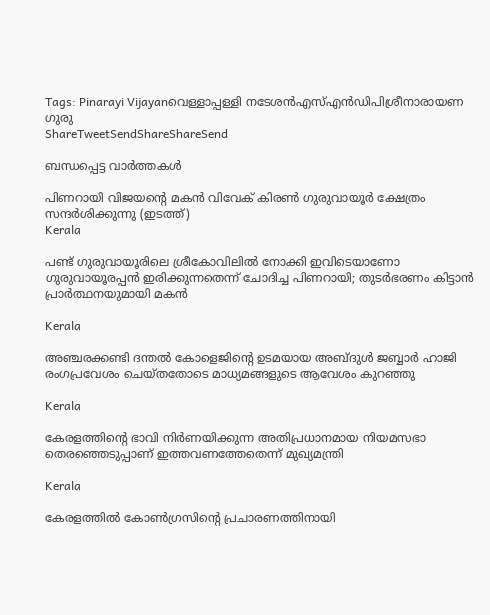Tags: Pinarayi Vijayanവെള്ളാപ്പള്ളി നടേശന്‍എസ്എന്‍ഡിപിശ്രീനാരായണ ഗുരു
ShareTweetSendShareShareSend

ബന്ധപ്പെട്ട വാര്‍ത്തകള്‍

പിണറായി വിജയന്‍റെ മകന്‍ വിവേക് കിരണ്‍ ഗുരുവായൂര്‍ ക്ഷേത്രം സന്ദര്‍ശിക്കുന്നു (ഇടത്ത്)
Kerala

പണ്ട് ഗുരുവായൂരിലെ ശ്രീകോവിലില്‍ നോക്കി ഇവിടെയാണോ ഗുരുവായൂരപ്പന്‍ ഇരിക്കുന്നതെന്ന് ചോദിച്ച പിണറായി; തുടര്‍ഭരണം കിട്ടാന്‍ പ്രാര്‍ത്ഥനയുമായി മകന്‍

Kerala

അഞ്ചരക്കണ്ടി ദന്തല്‍ കോളെജിന്റെ ഉടമയായ അബ്ദുള്‍ ജബ്ബാര്‍ ഹാജി രംഗപ്രവേശം ചെയ്തതോടെ മാധ്യമങ്ങളുടെ ആവേശം കുറഞ്ഞു

Kerala

കേരളത്തിന്റെ ഭാവി നിർണയിക്കുന്ന അതിപ്രധാനമായ നിയമസഭാ തെരഞ്ഞെടുപ്പാണ് ഇത്തവണത്തേതെന്ന് മുഖ്യമന്ത്രി

Kerala

കേരളത്തില്‍ കോണ്‍ഗ്രസിന്റെ പ്രചാരണത്തിനായി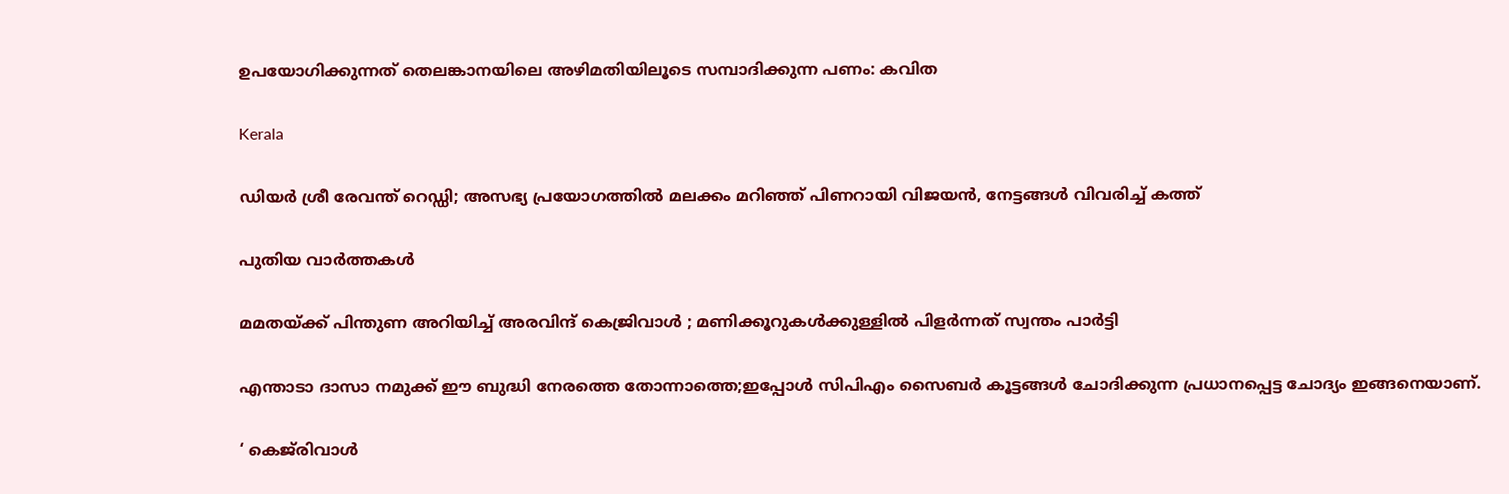ഉപയോഗിക്കുന്നത് തെലങ്കാനയിലെ അഴിമതിയിലൂടെ സമ്പാദിക്കുന്ന പണം: കവിത

Kerala

ഡിയർ ശ്രീ രേവന്ത് റെഡ്ഡി; അസഭ്യ പ്രയോഗത്തിൽ മലക്കം മറിഞ്ഞ് പിണറായി വിജയൻ, നേട്ടങ്ങൾ വിവരിച്ച് കത്ത്

പുതിയ വാര്‍ത്തകള്‍

മമതയ്‌ക്ക് പിന്തുണ അറിയിച്ച് അരവിന്ദ് കെജ്രിവാൾ ; മണിക്കൂറുകൾക്കുള്ളിൽ പിളർന്നത് സ്വന്തം പാർട്ടി

എന്താടാ ദാസാ നമുക്ക് ഈ ബുദ്ധി നേരത്തെ തോന്നാത്തെ;ഇപ്പോൾ സിപിഎം സൈബർ കൂട്ടങ്ങൾ ചോദിക്കുന്ന പ്രധാനപ്പെട്ട ചോദ്യം ഇങ്ങനെയാണ്.

‘ കെജ്‌രിവാൾ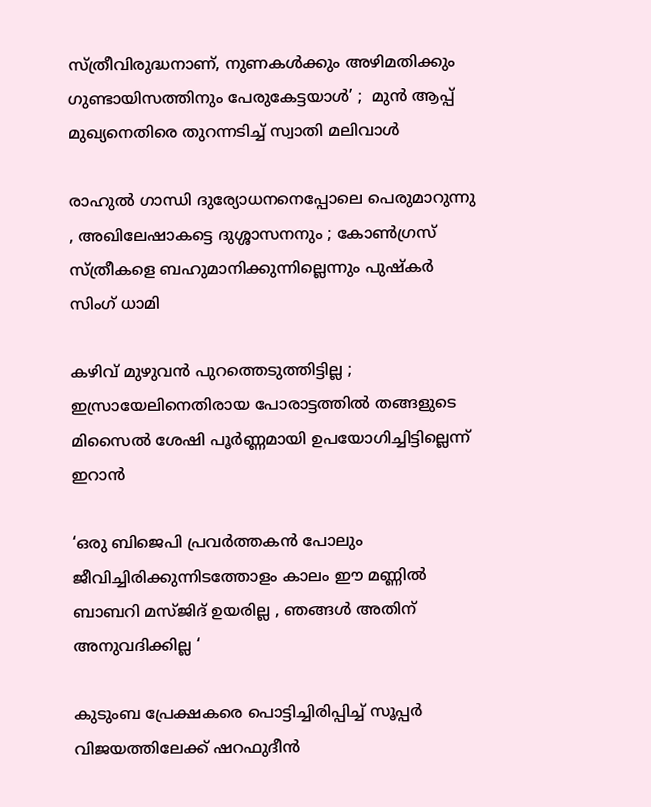സ്ത്രീവിരുദ്ധനാണ്, നുണകൾക്കും അഴിമതിക്കും ഗുണ്ടായിസത്തിനും പേരുകേട്ടയാൾ’ ;  മുൻ ആപ്പ് മുഖ്യനെതിരെ തുറന്നടിച്ച് സ്വാതി മലിവാൾ

രാഹുൽ ഗാന്ധി ദുര്യോധനനെപ്പോലെ പെരുമാറുന്നു , അഖിലേഷാകട്ടെ ദുശ്ശാസനനും ; കോൺഗ്രസ് സ്ത്രീകളെ ബഹുമാനിക്കുന്നില്ലെന്നും പുഷ്‌കർ സിംഗ് ധാമി

കഴിവ് മുഴുവൻ പുറത്തെടുത്തിട്ടില്ല ; ഇസ്രായേലിനെതിരായ പോരാട്ടത്തിൽ തങ്ങളുടെ മിസൈൽ ശേഷി പൂർണ്ണമായി ഉപയോഗിച്ചിട്ടില്ലെന്ന് ഇറാൻ

‘ഒരു ബിജെപി പ്രവർത്തകൻ പോലും ജീവിച്ചിരിക്കുന്നിടത്തോളം കാലം ഈ മണ്ണിൽ ബാബറി മസ്ജിദ് ഉയരില്ല , ഞങ്ങൾ അതിന് അനുവദിക്കില്ല ‘

കുടുംബ പ്രേക്ഷകരെ പൊട്ടിച്ചിരിപ്പിച്ച് സൂപ്പർ വിജയത്തിലേക്ക് ഷറഫുദീൻ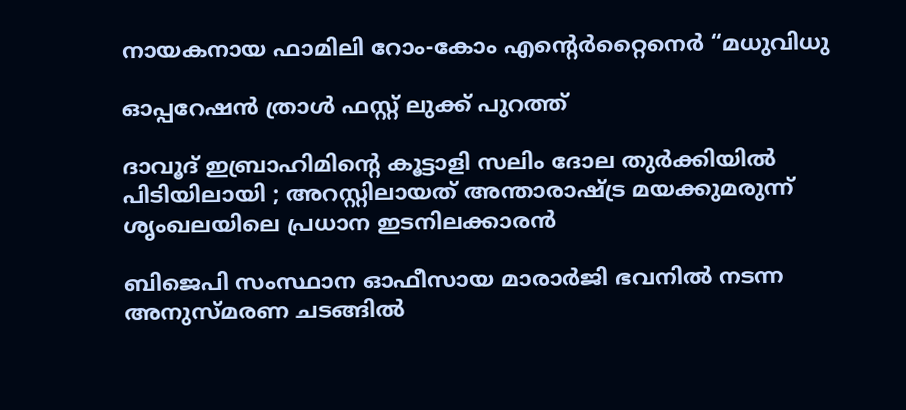നായകനായ ഫാമിലി റോം-കോം എന്റെർറ്റൈനെർ “മധുവിധു

ഓപ്പറേഷൻ ത്രാൾ ഫസ്റ്റ് ലുക്ക് പുറത്ത്

ദാവൂദ് ഇബ്രാഹിമിന്റെ കൂട്ടാളി സലിം ദോല തുർക്കിയിൽ പിടിയിലായി ; അറസ്റ്റിലായത് അന്താരാഷ്‌ട്ര മയക്കുമരുന്ന് ശൃംഖലയിലെ പ്രധാന ഇടനിലക്കാരൻ

ബിജെപി സംസ്ഥാന ഓഫീസായ മാരാർജി ഭവനിൽ നടന്ന അനുസ്മരണ ചടങ്ങിൽ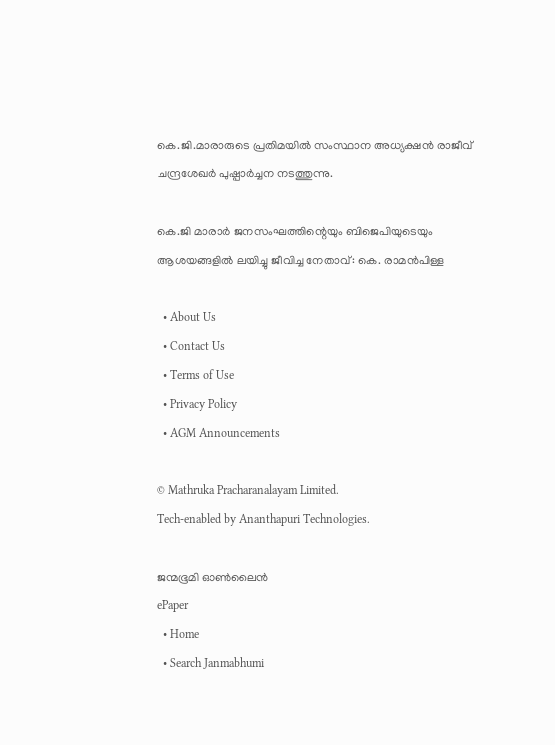കെ.ജി.മാരാരുടെ പ്രതിമയിൽ സംസ്ഥാന അധ്യക്ഷൻ രാജീവ് ചന്ദ്രശേഖർ പുഷ്പാർച്ചന നടത്തുന്നു.

കെ.ജി മാരാർ ജനസംഘത്തിന്റെയും ബിജെപിയുടെയും ആശയങ്ങളിൽ ലയിച്ചു ജീവിച്ച നേതാവ്: കെ. രാമൻപിള്ള

  • About Us
  • Contact Us
  • Terms of Use
  • Privacy Policy
  • AGM Announcements

© Mathruka Pracharanalayam Limited.
Tech-enabled by Ananthapuri Technologies.

ജന്മഭൂമി ഓണ്‍ലൈന്‍
ePaper
  • Home
  • Search Janmabhumi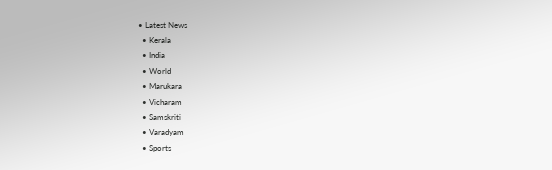• Latest News
  • Kerala
  • India
  • World
  • Marukara
  • Vicharam
  • Samskriti
  • Varadyam
  • Sports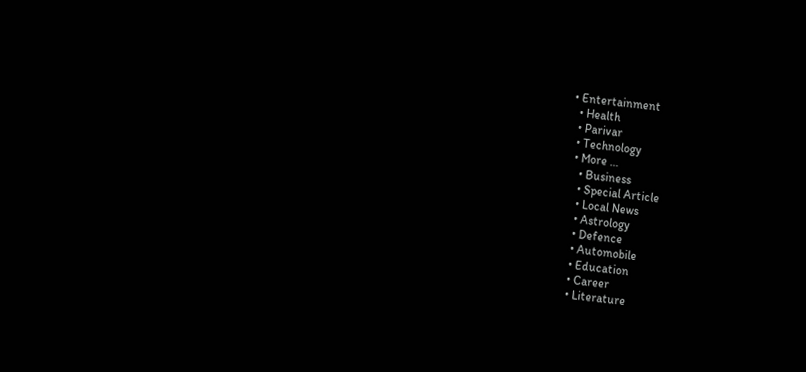• Entertainment
  • Health
  • Parivar
  • Technology
  • More …
    • Business
    • Special Article
    • Local News
    • Astrology
    • Defence
    • Automobile
    • Education
    • Career
    • Literature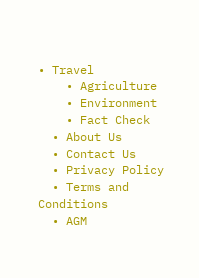• Travel
    • Agriculture
    • Environment
    • Fact Check
  • About Us
  • Contact Us
  • Privacy Policy
  • Terms and Conditions
  • AGM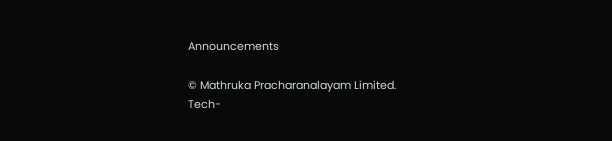Announcements

© Mathruka Pracharanalayam Limited.
Tech-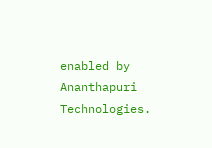enabled by Ananthapuri Technologies.